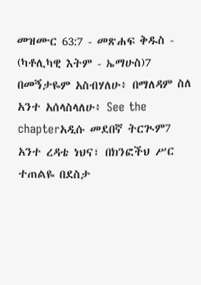መዝሙር 63:7 - መጽሐፍ ቅዱስ - (ካቶሊካዊ እትም - ኤማሁስ)7 በመኝታዬም አስብሃለሁ፥ በማለዳም ስለ አንተ አሰላስላለሁ፥ See the chapterአዲሱ መደበኛ ትርጒም7 አንተ ረዳቴ ነህና፣ በክንፎችህ ሥር ተጠልዬ በደስታ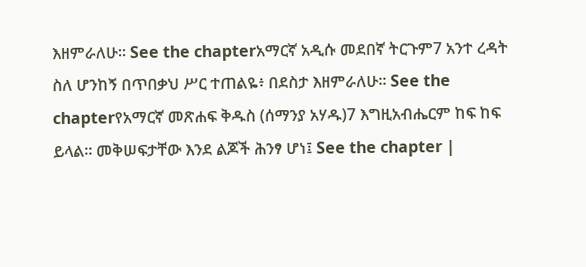እዘምራለሁ። See the chapterአማርኛ አዲሱ መደበኛ ትርጉም7 አንተ ረዳት ስለ ሆንከኝ በጥበቃህ ሥር ተጠልዬ፥ በደስታ እዘምራለሁ። See the chapterየአማርኛ መጽሐፍ ቅዱስ (ሰማንያ አሃዱ)7 እግዚአብሔርም ከፍ ከፍ ይላል። መቅሠፍታቸው እንደ ልጆች ሕንፃ ሆነ፤ See the chapter |